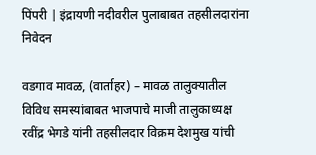पिंपरी | इंद्रायणी नदीवरील पुलाबाबत तहसीलदारांना निवेदन

वडगाव मावळ, (वार्ताहर) – मावळ तालुक्यातील विविध समस्यांबाबत भाजपाचे माजी तालुकाध्यक्ष रवींद्र भेगडे यांनी तहसीलदार विक्रम देशमुख यांची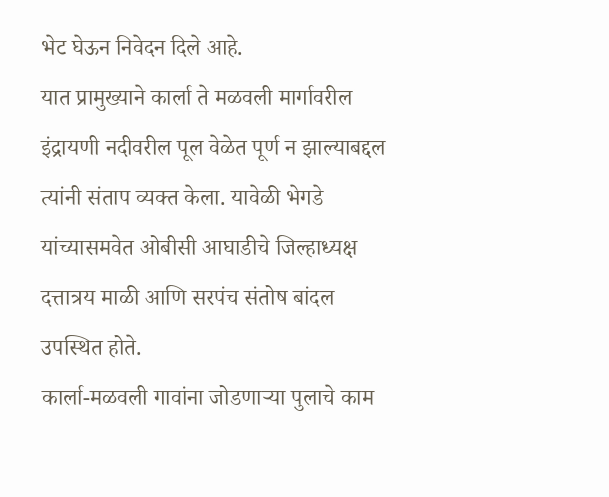भेट घेऊन निवेदन दिले आहे.
यात प्रामुख्याने कार्ला ते मळवली मार्गावरील इंद्रायणी नदीवरील पूल वेळेत पूर्ण न झाल्याबद्दल त्यांनी संताप व्यक्त केला. यावेळी भेगडे यांच्यासमवेत ओबीसी आघाडीचे जिल्हाध्यक्ष दत्तात्रय माळी आणि सरपंच संतोष बांदल उपस्थित होते.
कार्ला-मळवली गावांना जोडणाऱ्या पुलाचे काम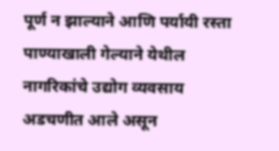पूर्ण न झाल्याने आणि पर्यायी रस्ता पाण्याखाली गेल्याने येथील नागरिकांचे उद्योग व्यवसाय अडचणीत आले असून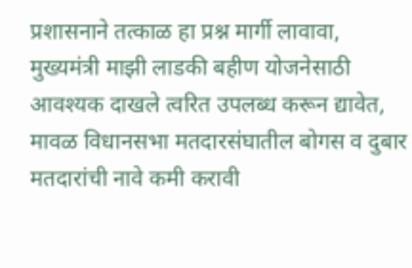प्रशासनाने तत्काळ हा प्रश्न मार्गी लावावा,
मुख्यमंत्री माझी लाडकी बहीण योजनेसाठी आवश्यक दाखले त्वरित उपलब्ध करून द्यावेत, मावळ विधानसभा मतदारसंघातील बोगस व दुबार मतदारांची नावे कमी करावी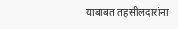याबाबत तहसीलदारांना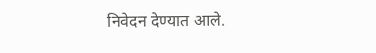निवेदन देण्यात आले.